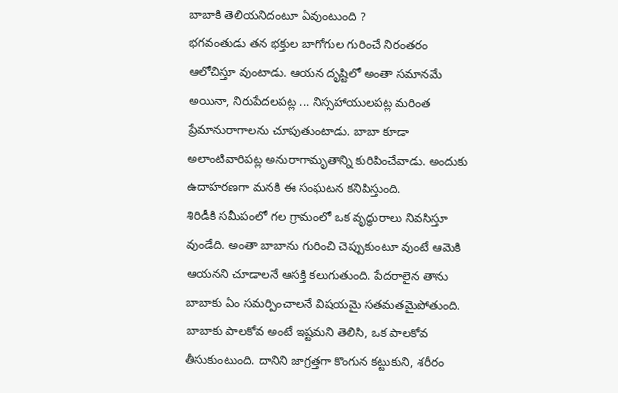బాబాకి తెలియనిదంటూ ఏవుంటుంది ?
భగవంతుడు తన భక్తుల బాగోగుల గురించే నిరంతరం ఆలోచిస్తూ వుంటాడు. ఆయన దృష్టిలో అంతా సమానమే అయినా, నిరుపేదలపట్ల ... నిస్సహాయులపట్ల మరింత ప్రేమానురాగాలను చూపుతుంటాడు. బాబా కూడా అలాంటివారిపట్ల అనురాగామృతాన్ని కురిపించేవాడు. అందుకు ఉదాహరణగా మనకి ఈ సంఘటన కనిపిస్తుంది.
శిరిడీకి సమీపంలో గల గ్రామంలో ఒక వృద్ధురాలు నివసిస్తూ వుండేది. అంతా బాబాను గురించి చెప్పుకుంటూ వుంటే ఆమెకి ఆయనని చూడాలనే ఆసక్తి కలుగుతుంది. పేదరాలైన తాను బాబాకు ఏం సమర్పించాలనే విషయమై సతమతమైపోతుంది. బాబాకు పాలకోవ అంటే ఇష్టమని తెలిసి, ఒక పాలకోవ తీసుకుంటుంది. దానిని జాగ్రత్తగా కొంగున కట్టుకుని, శరీరం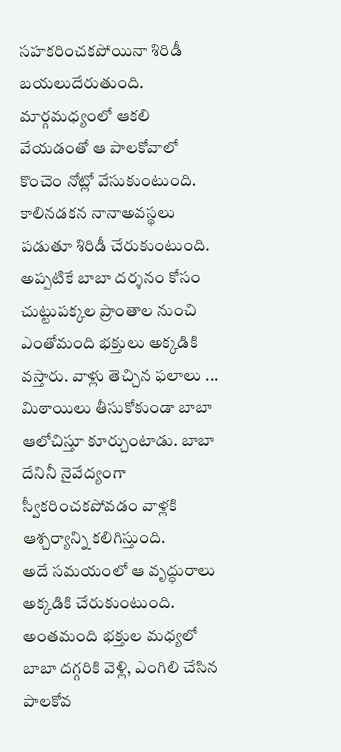సహకరించకపోయినా శిరిడీ బయలుదేరుతుంది.
మార్గమధ్యంలో ఆకలి వేయడంతో ఆ పాలకోవాలో కొంచెం నోట్లో వేసుకుంటుంది. కాలినడకన నానాఅవస్థలు పడుతూ శిరిడీ చేరుకుంటుంది. అప్పటికే బాబా దర్శనం కోసం చుట్టుపక్కల ప్రాంతాల నుంచి ఎంతోమంది భక్తులు అక్కడికి వస్తారు. వాళ్లు తెచ్చిన ఫలాలు ... మిఠాయిలు తీసుకోకుండా బాబా ఆలోచిస్తూ కూర్చుంటాడు. బాబా దేనినీ నైవేద్యంగా స్వీకరించకపోవడం వాళ్లకి ఆశ్చర్యాన్ని కలిగిస్తుంది.
అదే సమయంలో ఆ వృద్ధురాలు అక్కడికి చేరుకుంటుంది. అంతమంది భక్తుల మధ్యలో బాబా దగ్గరికి వెళ్లి, ఎంగిలి చేసిన పాలకోవ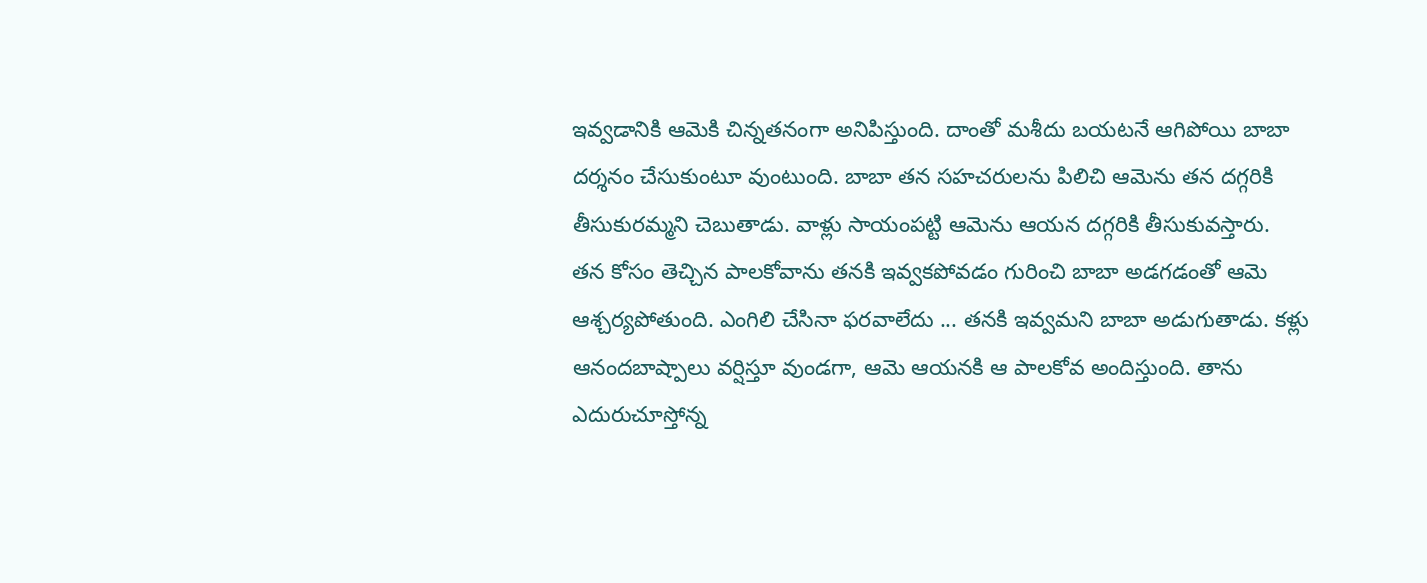ఇవ్వడానికి ఆమెకి చిన్నతనంగా అనిపిస్తుంది. దాంతో మశీదు బయటనే ఆగిపోయి బాబా దర్శనం చేసుకుంటూ వుంటుంది. బాబా తన సహచరులను పిలిచి ఆమెను తన దగ్గరికి తీసుకురమ్మని చెబుతాడు. వాళ్లు సాయంపట్టి ఆమెను ఆయన దగ్గరికి తీసుకువస్తారు.
తన కోసం తెచ్చిన పాలకోవాను తనకి ఇవ్వకపోవడం గురించి బాబా అడగడంతో ఆమె ఆశ్చర్యపోతుంది. ఎంగిలి చేసినా ఫరవాలేదు ... తనకి ఇవ్వమని బాబా అడుగుతాడు. కళ్లు ఆనందబాష్పాలు వర్షిస్తూ వుండగా, ఆమె ఆయనకి ఆ పాలకోవ అందిస్తుంది. తాను ఎదురుచూస్తోన్న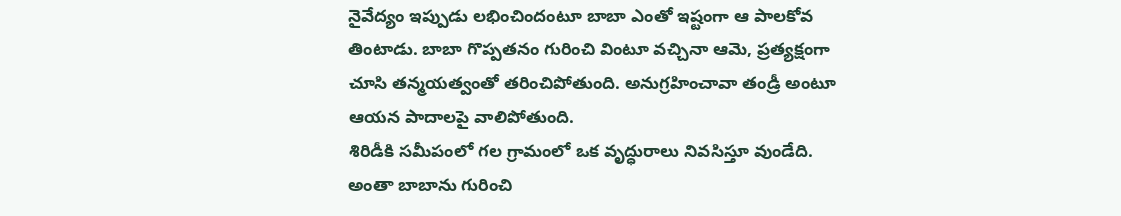నైవేద్యం ఇప్పుడు లభించిందంటూ బాబా ఎంతో ఇష్టంగా ఆ పాలకోవ తింటాడు. బాబా గొప్పతనం గురించి వింటూ వచ్చినా ఆమె, ప్రత్యక్షంగా చూసి తన్మయత్వంతో తరించిపోతుంది. అనుగ్రహించావా తండ్రీ అంటూ ఆయన పాదాలపై వాలిపోతుంది.
శిరిడీకి సమీపంలో గల గ్రామంలో ఒక వృద్ధురాలు నివసిస్తూ వుండేది. అంతా బాబాను గురించి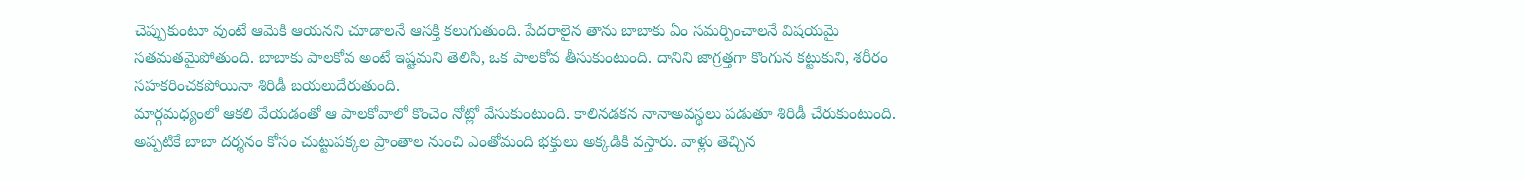చెప్పుకుంటూ వుంటే ఆమెకి ఆయనని చూడాలనే ఆసక్తి కలుగుతుంది. పేదరాలైన తాను బాబాకు ఏం సమర్పించాలనే విషయమై సతమతమైపోతుంది. బాబాకు పాలకోవ అంటే ఇష్టమని తెలిసి, ఒక పాలకోవ తీసుకుంటుంది. దానిని జాగ్రత్తగా కొంగున కట్టుకుని, శరీరం సహకరించకపోయినా శిరిడీ బయలుదేరుతుంది.
మార్గమధ్యంలో ఆకలి వేయడంతో ఆ పాలకోవాలో కొంచెం నోట్లో వేసుకుంటుంది. కాలినడకన నానాఅవస్థలు పడుతూ శిరిడీ చేరుకుంటుంది. అప్పటికే బాబా దర్శనం కోసం చుట్టుపక్కల ప్రాంతాల నుంచి ఎంతోమంది భక్తులు అక్కడికి వస్తారు. వాళ్లు తెచ్చిన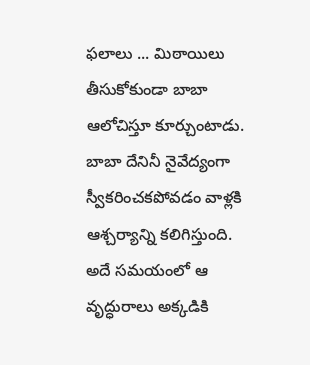ఫలాలు ... మిఠాయిలు తీసుకోకుండా బాబా ఆలోచిస్తూ కూర్చుంటాడు. బాబా దేనినీ నైవేద్యంగా స్వీకరించకపోవడం వాళ్లకి ఆశ్చర్యాన్ని కలిగిస్తుంది.
అదే సమయంలో ఆ వృద్ధురాలు అక్కడికి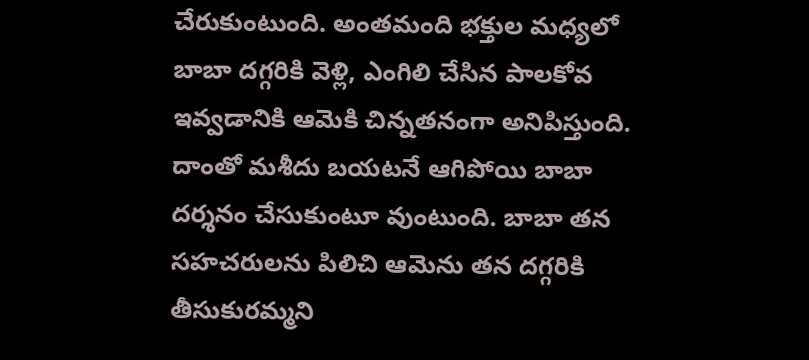చేరుకుంటుంది. అంతమంది భక్తుల మధ్యలో బాబా దగ్గరికి వెళ్లి, ఎంగిలి చేసిన పాలకోవ ఇవ్వడానికి ఆమెకి చిన్నతనంగా అనిపిస్తుంది. దాంతో మశీదు బయటనే ఆగిపోయి బాబా దర్శనం చేసుకుంటూ వుంటుంది. బాబా తన సహచరులను పిలిచి ఆమెను తన దగ్గరికి తీసుకురమ్మని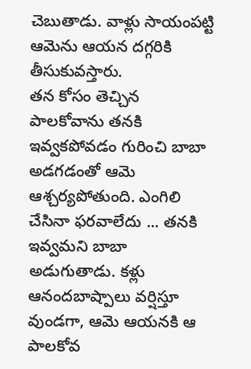చెబుతాడు. వాళ్లు సాయంపట్టి ఆమెను ఆయన దగ్గరికి తీసుకువస్తారు.
తన కోసం తెచ్చిన పాలకోవాను తనకి ఇవ్వకపోవడం గురించి బాబా అడగడంతో ఆమె ఆశ్చర్యపోతుంది. ఎంగిలి చేసినా ఫరవాలేదు ... తనకి ఇవ్వమని బాబా అడుగుతాడు. కళ్లు ఆనందబాష్పాలు వర్షిస్తూ వుండగా, ఆమె ఆయనకి ఆ పాలకోవ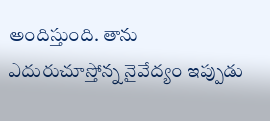అందిస్తుంది. తాను ఎదురుచూస్తోన్న నైవేద్యం ఇప్పుడు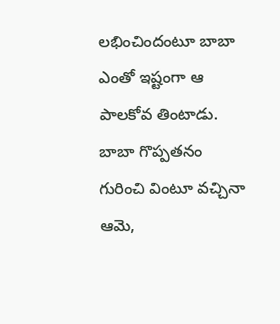లభించిందంటూ బాబా ఎంతో ఇష్టంగా ఆ పాలకోవ తింటాడు. బాబా గొప్పతనం గురించి వింటూ వచ్చినా ఆమె,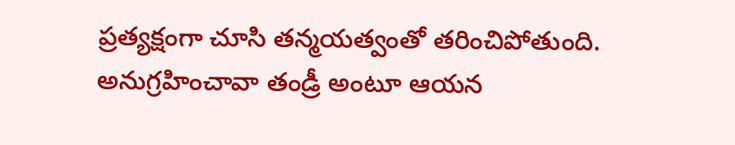ప్రత్యక్షంగా చూసి తన్మయత్వంతో తరించిపోతుంది. అనుగ్రహించావా తండ్రీ అంటూ ఆయన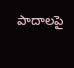పాదాలపై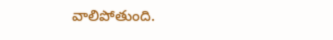వాలిపోతుంది.